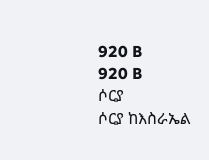920 B
920 B
ሶርያ
ሶርያ ከእስራኤል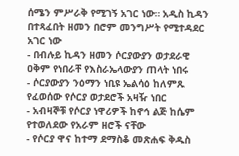ሰሜን ምሥራቅ የሚገኝ አገር ነው። አዲስ ኪዳን በተጻፈበት ዘመን በሮም መንግሥት የሚተዳደር አገር ነው
- በብሉይ ኪዳን ዘመን ሶርያውያን ወታደራዊ ዐቅም የነበራቸ የእስራኤላውያን ጠላት ነበሩ
- ሶርያውያን ንዕማን ነቢዩ ኤልሳዕ ከለምጹ የፈወሰው የሶርያ ወታደሮች አዛዥ ነበር
- አብዛኞቹ የሶርያ ነዋሪዎች ከኖኅ ልጅ ከሴም የተወለደው የአራም ዘሮች ናቸው
- የሶርያ ዋና ከተማ ደማስቆ መጽሐፍ ቅዱስ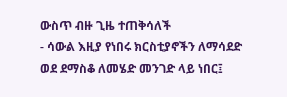ውስጥ ብዙ ጊዜ ተጠቅሳለች
- ሳውል እዚያ የነበሩ ክርስቲያኖችን ለማሳደድ ወደ ደማስቆ ለመሄድ መንገድ ላይ ነበር፤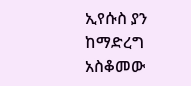ኢየሱስ ያን ከማድረግ አስቆመው